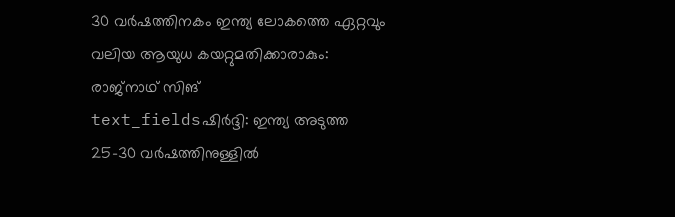30 വർഷത്തിനകം ഇന്ത്യ ലോകത്തെ ഏറ്റവും വലിയ ആയുധ കയറ്റുമതിക്കാരാകും: രാജ്നാഥ് സിങ്
text_fieldsഷിർദ്ദി: ഇന്ത്യ അടുത്ത 25-30 വർഷത്തിനുള്ളിൽ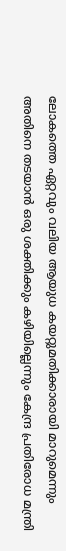ലോകത്തെ ഏറ്റവും വലിയ ആയുധ കയറ്റുമതിക്കാരായി മാറുമെന്നും അതിനെ തടയാൻ ഒരു ശക്തിക്കും കഴിയില്ലെന്നും കേന്ദ്ര പ്രതിരോധ മന്ത്രി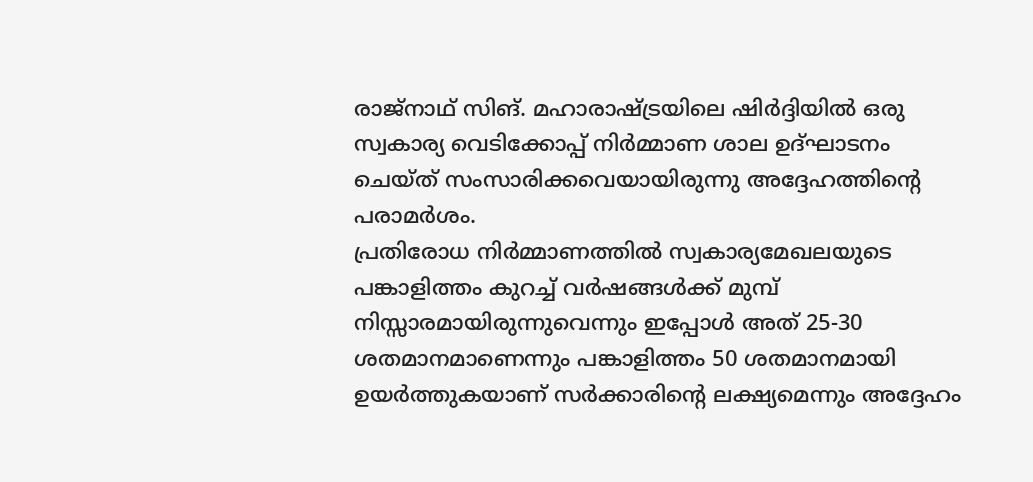രാജ്നാഥ് സിങ്. മഹാരാഷ്ട്രയിലെ ഷിർദ്ദിയിൽ ഒരു സ്വകാര്യ വെടിക്കോപ്പ് നിർമ്മാണ ശാല ഉദ്ഘാടനം ചെയ്ത് സംസാരിക്കവെയായിരുന്നു അദ്ദേഹത്തിന്റെ പരാമർശം.
പ്രതിരോധ നിർമ്മാണത്തിൽ സ്വകാര്യമേഖലയുടെ പങ്കാളിത്തം കുറച്ച് വർഷങ്ങൾക്ക് മുമ്പ് നിസ്സാരമായിരുന്നുവെന്നും ഇപ്പോൾ അത് 25-30 ശതമാനമാണെന്നും പങ്കാളിത്തം 50 ശതമാനമായി ഉയർത്തുകയാണ് സർക്കാരിന്റെ ലക്ഷ്യമെന്നും അദ്ദേഹം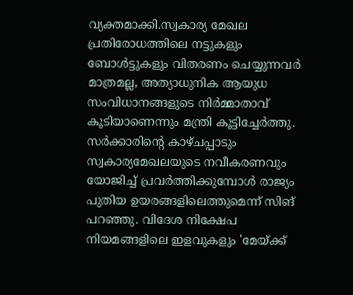വ്യക്തമാക്കി.സ്വകാര്യ മേഖല പ്രതിരോധത്തിലെ നട്ടുകളും ബോൾട്ടുകളും വിതരണം ചെയ്യുന്നവർ മാത്രമല്ല, അത്യാധുനിക ആയുധ സംവിധാനങ്ങളുടെ നിർമ്മാതാവ് കൂടിയാണെന്നും മന്ത്രി കൂട്ടിച്ചേർത്തു.
സർക്കാരിന്റെ കാഴ്ചപ്പാടും സ്വകാര്യമേഖലയുടെ നവീകരണവും യോജിച്ച് പ്രവർത്തിക്കുമ്പോൾ രാജ്യം പുതിയ ഉയരങ്ങളിലെത്തുമെന്ന് സിങ് പറഞ്ഞു. വിദേശ നിക്ഷേപ നിയമങ്ങളിലെ ഇളവുകളും 'മേയ്ക്ക്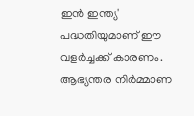ഇൻ ഇന്ത്യ' പദ്ധതിയുമാണ് ഈ വളർച്ചക്ക് കാരണം. ആഭ്യന്തര നിർമ്മാണ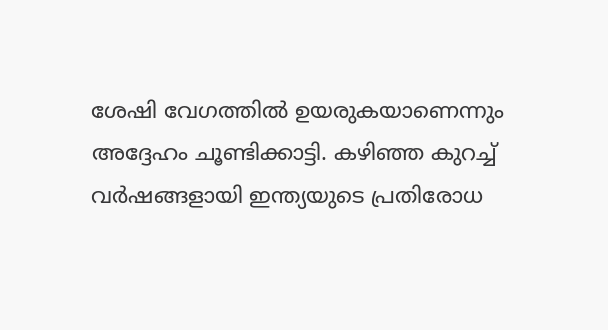ശേഷി വേഗത്തിൽ ഉയരുകയാണെന്നും അദ്ദേഹം ചൂണ്ടിക്കാട്ടി. കഴിഞ്ഞ കുറച്ച് വർഷങ്ങളായി ഇന്ത്യയുടെ പ്രതിരോധ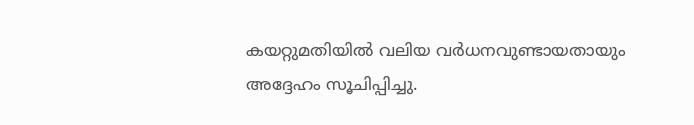കയറ്റുമതിയിൽ വലിയ വർധനവുണ്ടായതായും അദ്ദേഹം സൂചിപ്പിച്ചു.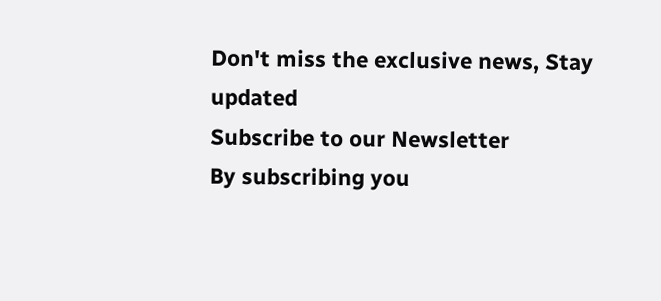Don't miss the exclusive news, Stay updated
Subscribe to our Newsletter
By subscribing you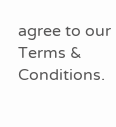agree to our Terms & Conditions.